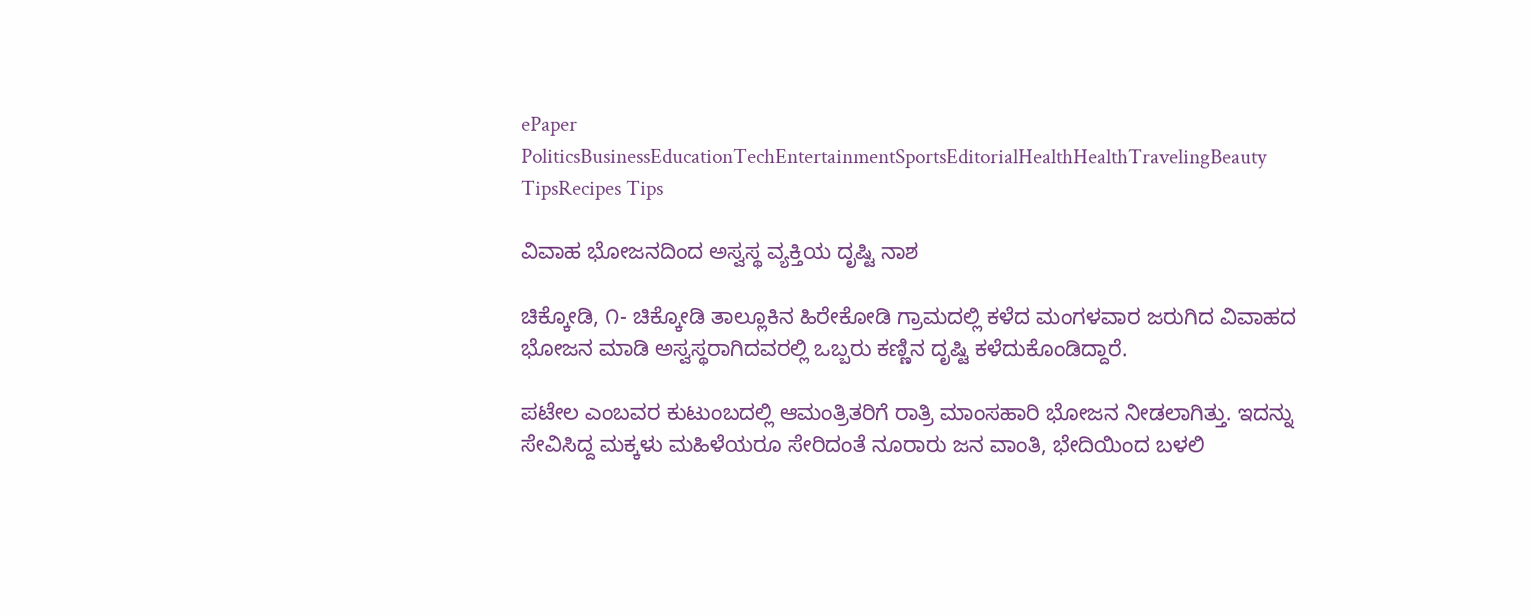ePaper
PoliticsBusinessEducationTechEntertainmentSportsEditorialHealthHealthTravelingBeauty TipsRecipes Tips

ವಿವಾಹ ಭೋಜನದಿಂದ ಅಸ್ವಸ್ಥ ವ್ಯಕ್ತಿಯ ದೃಷ್ಟಿ ನಾಶ

ಚಿಕ್ಕೋಡಿ, ೧- ಚಿಕ್ಕೋಡಿ ತಾಲ್ಲೂಕಿನ ಹಿರೇಕೋಡಿ ಗ್ರಾಮದಲ್ಲಿ ಕಳೆದ ಮಂಗಳವಾರ ಜರುಗಿದ ವಿವಾಹದ ಭೋಜನ ಮಾಡಿ ಅಸ್ವಸ್ಥರಾಗಿದವರಲ್ಲಿ ಒಬ್ಬರು ಕಣ್ಣಿನ ದೃಷ್ಟಿ ಕಳೆದುಕೊಂಡಿದ್ದಾರೆ.

ಪಟೇಲ ಎಂಬವರ ಕುಟುಂಬದಲ್ಲಿ ಆಮಂತ್ರಿತರಿಗೆ ರಾತ್ರಿ ಮಾಂಸಹಾರಿ ಭೋಜನ ನೀಡಲಾಗಿತ್ತು. ಇದನ್ನು ಸೇವಿಸಿದ್ದ ಮಕ್ಕಳು ಮಹಿಳೆಯರೂ ಸೇರಿದಂತೆ ನೂರಾರು ಜನ ವಾಂತಿ, ಭೇದಿಯಿಂದ ಬಳಲಿ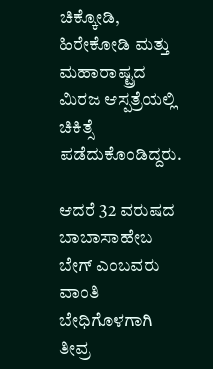ಚಿಕ್ಕೋಡಿ, ಹಿರೇಕೋಡಿ ಮತ್ತು ಮಹಾರಾಷ್ಟ್ರದ ಮಿರಜ ಆಸ್ಪತ್ರೆಯಲ್ಲಿ ಚಿಕಿತ್ಸೆ ಪಡೆದುಕೊಂಡಿದ್ದರು.

ಆದರೆ 32 ವರುಷದ ಬಾಬಾಸಾಹೇಬ ಬೇಗ್ ಎಂಬವರು ವಾಂತಿ ಬೇಧಿಗೊಳಗಾಗಿ ತೀವ್ರ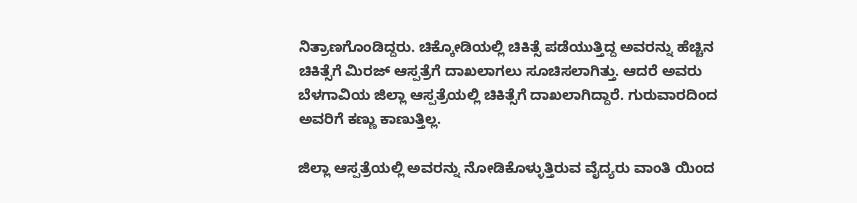ನಿತ್ರಾಣಗೊಂಡಿದ್ದರು. ಚಿಕ್ಕೋಡಿಯಲ್ಲಿ ಚಿಕಿತ್ಸೆ ಪಡೆಯುತ್ತಿದ್ದ ಅವರನ್ನು ಹೆಚ್ಚಿನ ಚಿಕಿತ್ಸೆಗೆ ಮಿರಜ್ ಆಸ್ಪತ್ರೆಗೆ ದಾಖಲಾಗಲು ಸೂಚಿಸಲಾಗಿತ್ತು. ಆದರೆ ಅವರು ಬೆಳಗಾವಿಯ ಜಿಲ್ಲಾ ಆಸ್ಪತ್ರೆಯಲ್ಲಿ ಚಿಕಿತ್ಸೆಗೆ ದಾಖಲಾಗಿದ್ದಾರೆ. ಗುರುವಾರದಿಂದ ಅವರಿಗೆ ಕಣ್ಣು ಕಾಣುತ್ತಿಲ್ಲ.

ಜಿಲ್ಲಾ ಆಸ್ಪತ್ರೆಯಲ್ಲಿ ಅವರನ್ನು ನೋಡಿಕೊಳ್ಳುತ್ತಿರುವ ವೈದ್ಯರು ವಾಂತಿ ಯಿಂದ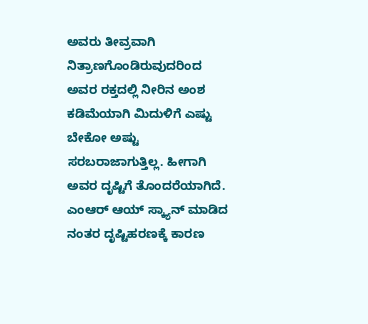ಅವರು ತೀವ್ರವಾಗಿ ನಿತ್ರಾಣಗೊಂಡಿರುವುದರಿಂದ ಅವರ ರಕ್ತದಲ್ಲಿ ನೀರಿನ ಅಂಶ ಕಡಿಮೆಯಾಗಿ ಮಿದುಳಿಗೆ ಎಷ್ಟು ಬೇಕೋ ಅಷ್ಟು ಸರಬರಾಜಾಗುತ್ತಿಲ್ಲ. ಹೀಗಾಗಿ ಅವರ ದೃಷ್ಟಿಗೆ ತೊಂದರೆಯಾಗಿದೆ. ಎಂಆರ್ ಆಯ್ ಸ್ಕ್ಯಾನ್ ಮಾಡಿದ ನಂತರ ದೃಷ್ಟಿಹರಣಕ್ಕೆ ಕಾರಣ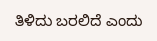ತಿಳಿದು ಬರಲಿದೆ ಎಂದು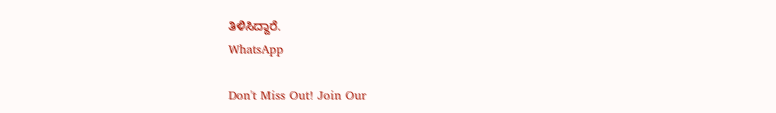ತಿಳಿಸಿದ್ದಾರೆ.
WhatsApp

Don't Miss Out! Join Our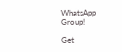WhatsApp Group!

Get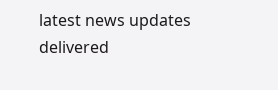latest news updates delivered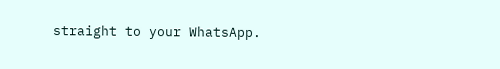straight to your WhatsApp.